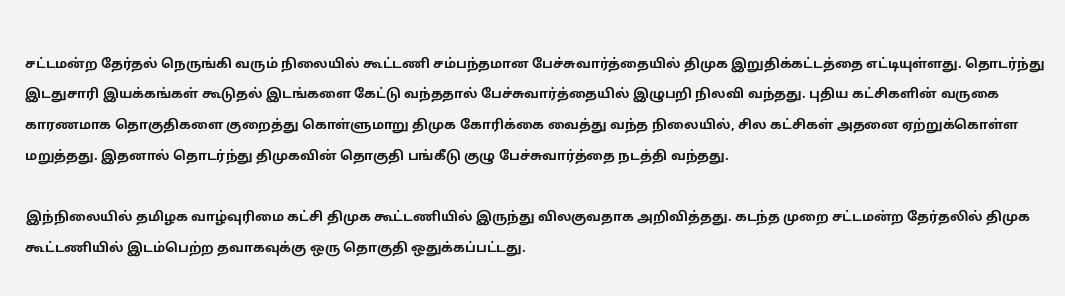சட்டமன்ற தேர்தல் நெருங்கி வரும் நிலையில் கூட்டணி சம்பந்தமான பேச்சுவார்த்தையில் திமுக இறுதிக்கட்டத்தை எட்டியுள்ளது. தொடர்ந்து இடதுசாரி இயக்கங்கள் கூடுதல் இடங்களை கேட்டு வந்ததால் பேச்சுவார்த்தையில் இழுபறி நிலவி வந்தது. புதிய கட்சிகளின் வருகை காரணமாக தொகுதிகளை குறைத்து கொள்ளுமாறு திமுக கோரிக்கை வைத்து வந்த நிலையில், சில கட்சிகள் அதனை ஏற்றுக்கொள்ள மறுத்தது. இதனால் தொடர்ந்து திமுகவின் தொகுதி பங்கீடு குழு பேச்சுவார்த்தை நடத்தி வந்தது.

இந்நிலையில் தமிழக வாழ்வுரிமை கட்சி திமுக கூட்டணியில் இருந்து விலகுவதாக அறிவித்தது. கடந்த முறை சட்டமன்ற தேர்தலில் திமுக கூட்டணியில் இடம்பெற்ற தவாகவுக்கு ஒரு தொகுதி ஒதுக்கப்பட்டது.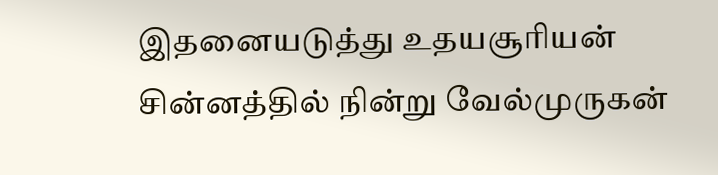இதனையடுத்து உதயசூரியன் சின்னத்தில் நின்று வேல்முருகன்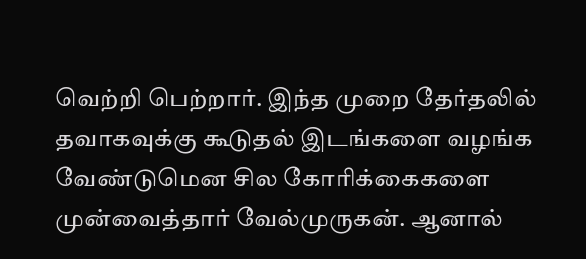வெற்றி பெற்றார். இந்த முறை தேர்தலில் தவாகவுக்கு கூடுதல் இடங்களை வழங்க வேண்டுமென சில கோரிக்கைகளை முன்வைத்தார் வேல்முருகன். ஆனால்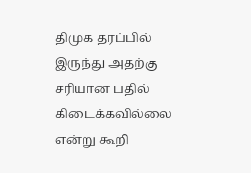திமுக தரப்பில் இருந்து அதற்கு சரியான பதில் கிடைக்கவில்லை என்று கூறி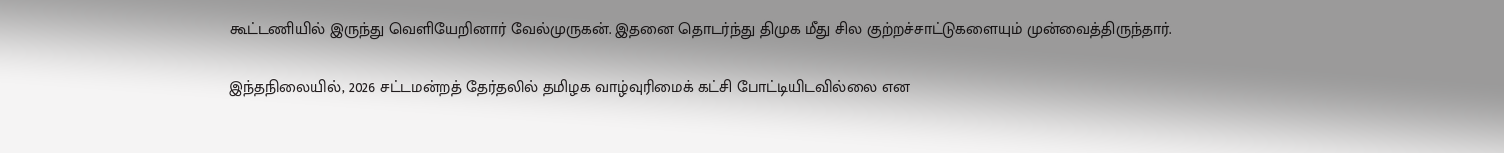கூட்டணியில் இருந்து வெளியேறினார் வேல்முருகன். இதனை தொடர்ந்து திமுக மீது சில குற்றச்சாட்டுகளையும் முன்வைத்திருந்தார்.

இந்தநிலையில், 2026 சட்டமன்றத் தேர்தலில் தமிழக வாழ்வுரிமைக் கட்சி போட்டியிடவில்லை என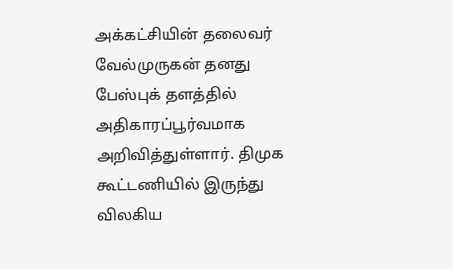அக்கட்சியின் தலைவர் வேல்முருகன் தனது பேஸ்புக் தளத்தில் அதிகாரப்பூர்வமாக அறிவித்துள்ளார். திமுக கூட்டணியில் இருந்து விலகிய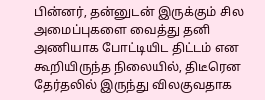பின்னர், தன்னுடன் இருக்கும் சில அமைப்புகளை வைத்து தனி அணியாக போட்டியிட திட்டம் என கூறியிருந்த நிலையில், திடீரென தேர்தலில் இருந்து விலகுவதாக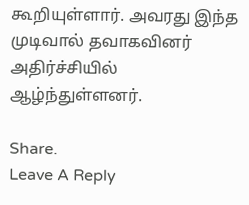கூறியுள்ளார். அவரது இந்த முடிவால் தவாகவினர் அதிர்ச்சியில் ஆழ்ந்துள்ளனர்.

Share.
Leave A Reply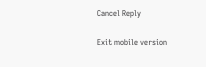Cancel Reply

Exit mobile version